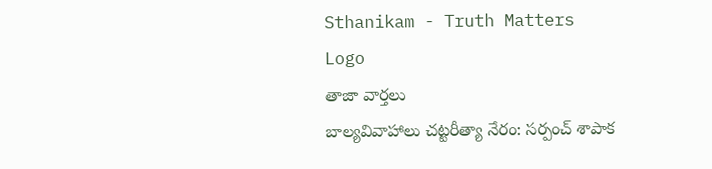Sthanikam - Truth Matters
Logo
తాజా వార్తలు
బాల్యవివాహాలు చట్టరీత్యా నేరం: సర్పంచ్ శాపాక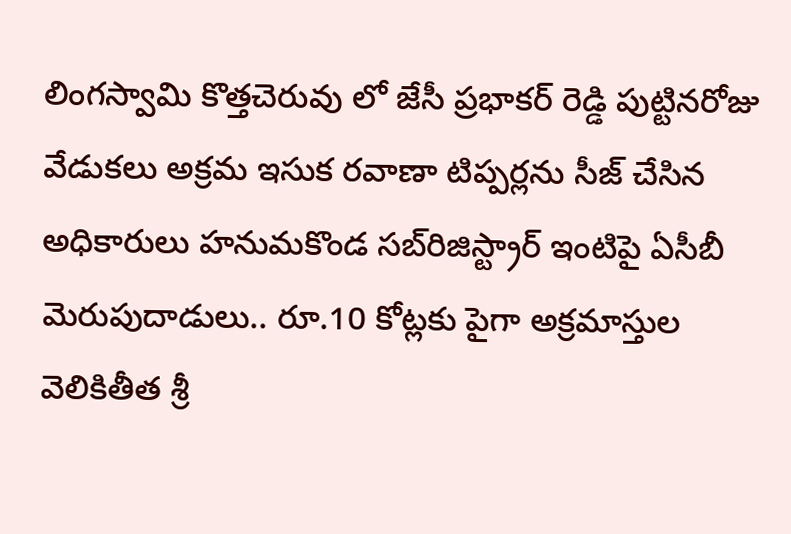లింగస్వామి కొత్తచెరువు లో జేసీ ప్రభాకర్ రెడ్డి పుట్టినరోజు వేడుకలు అక్రమ ఇసుక రవాణా టిప్పర్లను సీజ్ చేసిన అధికారులు హనుమకొండ సబ్‌రిజిస్ట్రార్ ఇంటిపై ఏసీబీ మెరుపుదాడులు.. రూ.10 కోట్లకు పైగా అక్రమాస్తుల వెలికితీత శ్రీ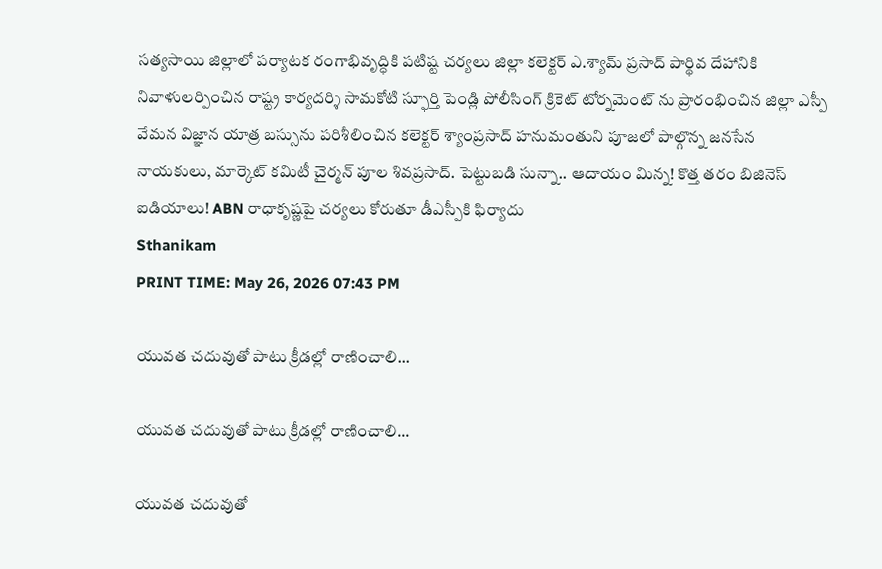సత్యసాయి జిల్లాలో పర్యాటక రంగాభివృద్ధికి పటిష్ట చర్యలు జిల్లా కలెక్టర్ ఎ.శ్యామ్ ప్రసాద్ పార్థివ దేహానికి నివాళులర్పించిన రాష్ట్ర కార్యదర్శి సామకోటి స్ఫూర్తి పెండ్లి పోలీసింగ్ క్రికెట్ టోర్నమెంట్ ను ప్రారంభించిన జిల్లా ఎస్పీ వేమన విజ్ఞాన యాత్ర బస్సును పరిశీలించిన కలెక్టర్ శ్యాంప్రసాద్ హనుమంతుని పూజలో పాల్గొన్న జనసేన నాయకులు, మార్కెట్ కమిటీ చైర్మన్ పూల శివప్రసాద్. పెట్టుబడి సున్నా.. ఆదాయం మిన్న! కొత్త తరం బిజినెస్ ఐడియాలు! ABN రాధాకృష్ణపై చర్యలు కోరుతూ డీఎస్పీకి ఫిర్యాదు
Sthanikam
PRINT TIME: May 26, 2026 07:43 PM

యువత చదువుతో పాటు క్రీడల్లో రాణించాలి...

యువత చదువుతో పాటు క్రీడల్లో రాణించాలి...

యువత చదువుతో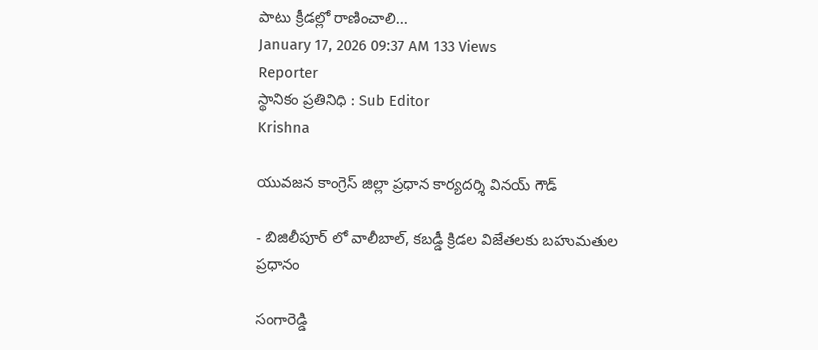పాటు క్రీడల్లో రాణించాలి...
January 17, 2026 09:37 AM 133 Views
Reporter
స్థానికం ప్రతినిధి : Sub Editor
Krishna

యువజన కాంగ్రెస్ జిల్లా ప్రధాన కార్యదర్శి వినయ్ గౌడ్

- బిజిలీపూర్ లో వాలీబాల్, కబడ్డీ క్రిడల విజేతలకు బహుమతుల ప్రధానం

సంగారెడ్డి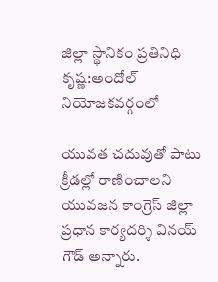జిల్లా స్థానికం ప్రతినిధి కృష్ణ:అందోల్ నియోజకవర్గంలో

యువత చదువుతో పాటు క్రీడల్లో రాణించాలని యువజన కాంగ్రెస్ జిల్లా ప్రధాన కార్యదర్శి వినయ్ గౌడ్ అన్నారు.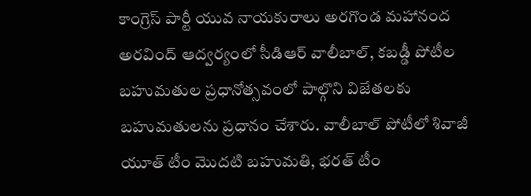కాంగ్రెస్ పార్టీ యువ నాయకురాలు అరగొండ మహానంద అరవింద్ ఆద్వర్యంలో సీడిఆర్ వాలీబాల్, కబడ్డీ పోటీల బహుమతుల ప్రధానోత్సవంలో పాల్గొని విజేతలకు బహుమతులను ప్రధానం చేశారు. వాలీబాల్ పోటీలో శివాజీ యూత్ టీం మొదటి బహుమతి, భరత్ టీం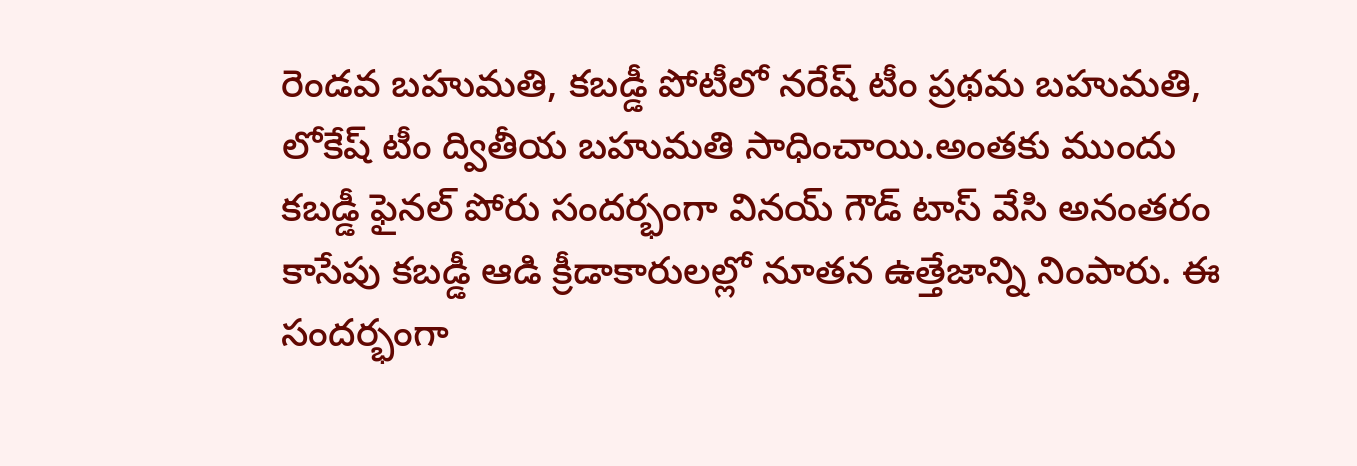రెండవ బహుమతి, కబడ్డీ పోటీలో నరేష్ టీం ప్రథమ బహుమతి, లోకేష్ టీం ద్వితీయ బహుమతి సాధించాయి.అంతకు ముందు కబడ్డీ ఫైనల్ పోరు సందర్భంగా వినయ్ గౌడ్ టాస్‌ వేసి అనంతరం కాసేపు కబడ్డీ ఆడి క్రీడాకారులల్లో నూతన ఉత్తేజాన్ని నింపారు. ఈ సందర్భంగా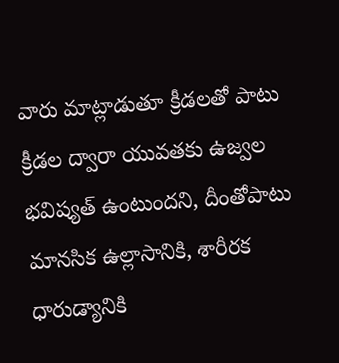వారు మాట్లాడుతూ క్రీడలతో పాటు క్రీడల ద్వారా యువతకు ఉజ్వల భవిష్యత్‌ ఉంటుందని, దీంతోపాటు మానసిక ఉల్లాసానికి, శారీరక ధారుడ్యానికి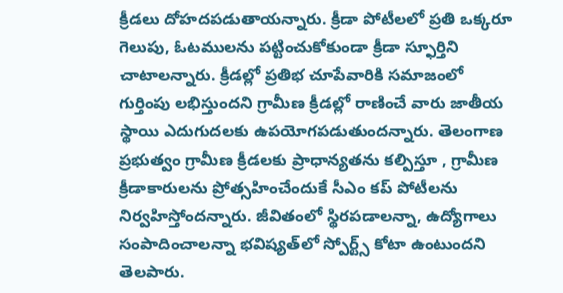క్రీడలు దోహదపడుతాయన్నారు. క్రీడా పోటీలలో ప్రతి ఒక్కరూ గెలుపు, ఓటములను పట్టించుకోకుండా క్రీడా స్ఫూర్తిని చాటాలన్నారు. క్రీడల్లో ప్రతిభ చూపేవారికి సమాజంలో గుర్తింపు లభిస్తుందని గ్రామీణ క్రీడల్లో రాణించే వారు జాతీయ స్థాయి ఎదుగుదలకు ఉపయోగపడుతుందన్నారు. తెలంగాణ ప్రభుత్వం గ్రామీణ క్రీడలకు ప్రాధాన్యతను కల్పిస్తూ , గ్రామీణ క్రీడాకారులను ప్రోత్సహించేందుకే సీఎం కప్‌ పోటీలను నిర్వహిస్తోందన్నారు. జీవితంలో స్థిరపడాలన్నా, ఉద్యోగాలు సంపాదించాలన్నా భవిష్యత్‌లో స్పోర్ట్స్‌ కోటా ఉంటుందని తెలపారు.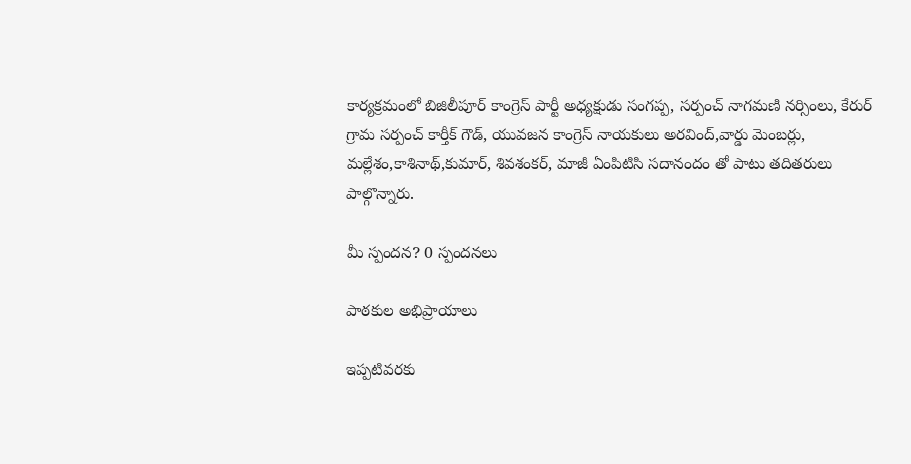కార్యక్రమంలో బిజిలీపూర్ కాంగ్రెస్ పార్టీ అధ్యక్షుడు సంగప్ప, సర్పంచ్ నాగమణి నర్సింలు, కేరుర్ గ్రామ సర్పంచ్ కార్తీక్ గౌడ్, యువజన కాంగ్రెస్ నాయకులు అరవింద్,వార్డు మెంబర్లు, మల్లేశం,కాశినాథ్,కుమార్, శివశంకర్, మాజీ ఏంపిటిసి సదానందం తో పాటు తదితరులు పాల్గొన్నారు.

మీ స్పందన? 0 స్పందనలు

పాఠకుల అభిప్రాయాలు

ఇప్పటివరకు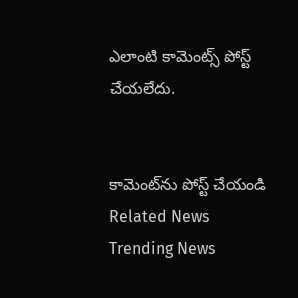ఎలాంటి కామెంట్స్ పోస్ట్ చేయలేదు.


కామెంట్‌ను పోస్ట్ చేయండి
Related News
Trending News